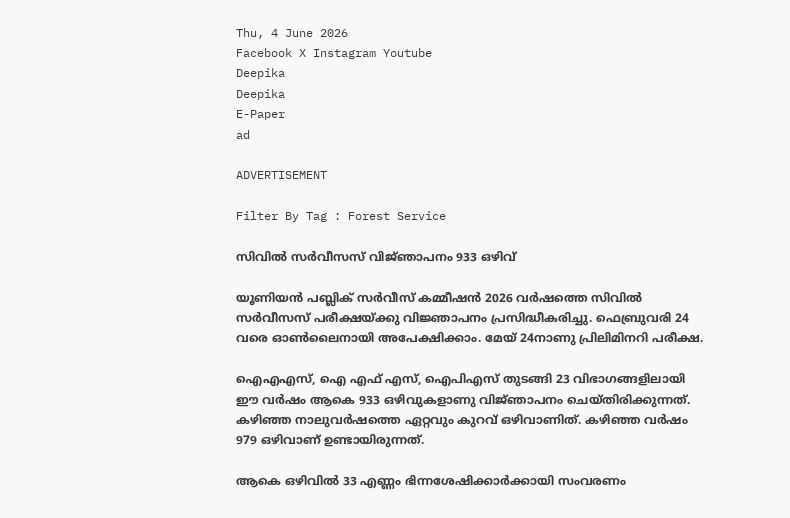Thu, 4 June 2026
Facebook X Instagram Youtube
Deepika
Deepika
E-Paper
ad

ADVERTISEMENT

Filter By Tag : Forest Service

സിവിൽ സർവീസസ് വിജ്‌ഞാപനം 933 ഒഴിവ്

യൂണിയൻ പബ്ലിക് സർവീസ് കമ്മീഷൻ 2026 വർഷത്തെ സിവിൽ സർവീസസ് പരീക്ഷയ്ക്കു വിജ്ഞാപനം പ്രസിദ്ധീകരിച്ചു. ഫെബ്രുവരി 24 വരെ ഓൺലൈനായി അപേക്ഷിക്കാം. മേയ് 24നാണു പ്രിലിമിനറി പരീക്ഷ.

ഐഎഎസ്, ഐ എഫ് എസ്, ഐപിഎസ് തുടങ്ങി 23 വിഭാഗങ്ങളിലായി ഈ വർഷം ആകെ 933 ഒഴിവുകളാണു വിജ്‌ഞാപനം ചെയ്തിരിക്കുന്നത്. കഴിഞ്ഞ നാലുവർഷത്തെ ഏറ്റവും കുറവ് ഒഴിവാണിത്. കഴിഞ്ഞ വർഷം 979 ഒഴിവാണ് ഉണ്ടായിരുന്നത്.

ആകെ ഒഴിവിൽ 33 എണ്ണം ഭിന്നശേഷിക്കാർക്കായി സംവരണം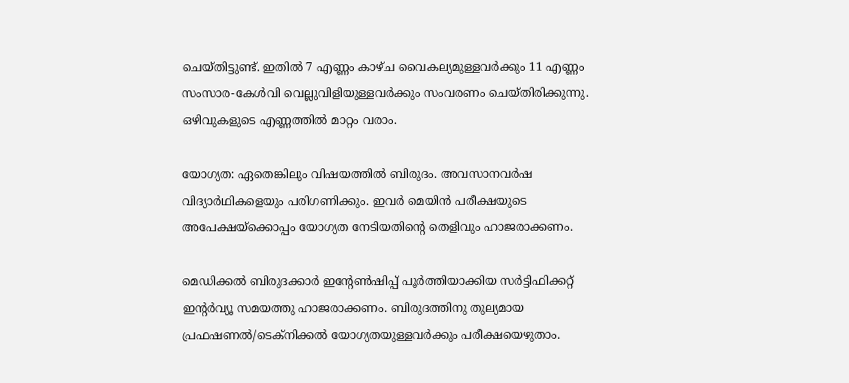ചെയ്തിട്ടുണ്ട്. ഇതിൽ 7 എണ്ണം കാഴ്ച വൈകല്യമുള്ളവർക്കും 11 എണ്ണം സംസാര-കേൾവി വെല്ലുവിളിയുള്ളവർക്കും സംവരണം ചെയ്ത‌ിരിക്കുന്നു. ഒഴിവുകളുടെ എണ്ണത്തിൽ മാറ്റം വരാം.

യോഗ്യത: ഏതെങ്കിലും വിഷയത്തിൽ ബിരുദം. അവസാനവർഷ വിദ്യാർഥികളെയും പരിഗണിക്കും. ഇവർ മെയിൻ പരീക്ഷയുടെ അപേക്ഷയ്ക്കൊപ്പം യോഗ്യത നേടിയതിന്‍റെ തെളിവും ഹാജരാക്കണം.

മെഡിക്കൽ ബിരുദക്കാർ ഇന്‍റേൺഷിപ്പ് പൂർത്തിയാക്കിയ സർട്ടിഫിക്കറ്റ് ഇന്‍റർവ്യൂ സമയത്തു ഹാജരാക്കണം. ബിരുദത്തിനു തുല്യമായ പ്രഫഷണൽ/ടെക്‌നിക്കൽ യോഗ്യതയുള്ളവർക്കും പരീക്ഷയെഴുതാം.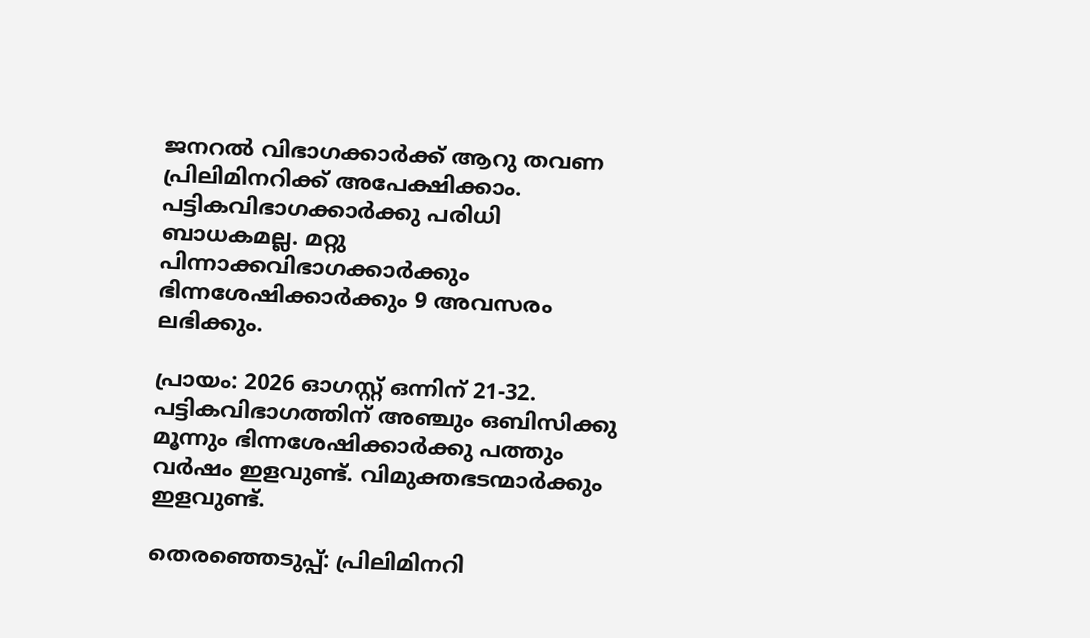ജനറൽ വിഭാഗക്കാർക്ക് ആറു തവണ പ്രിലിമിനറിക്ക് അപേക്ഷിക്കാം. പട്ടികവിഭാഗക്കാർക്കു പരിധി ബാധകമല്ല. മറ്റു പിന്നാക്കവിഭാഗക്കാർക്കും ഭിന്നശേഷിക്കാർക്കും 9 അവസരം ലഭിക്കും.

പ്രായം: 2026 ഓഗസ്റ്റ് ഒന്നിന് 21-32. പട്ടികവിഭാഗത്തിന് അഞ്ചും ഒബിസിക്കു മൂന്നും ഭിന്നശേഷിക്കാർക്കു പത്തും വർഷം ഇളവുണ്ട്. വിമുക്തഭടന്മാർക്കും ഇളവുണ്ട്.

തെരഞ്ഞെടുപ്പ്: പ്രിലിമിനറി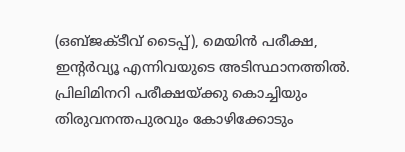(ഒബ്ജക്ടീവ് ടൈപ്പ്), മെയിൻ പരീക്ഷ, ഇന്‍റർവ്യൂ എന്നിവയുടെ അടിസ്ഥാനത്തിൽ. പ്രിലിമിനറി പരീക്ഷയ്ക്കു കൊച്ചിയും തിരുവനന്തപുരവും കോഴിക്കോടും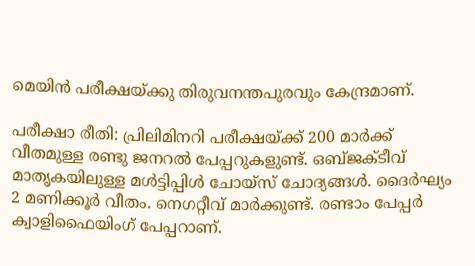മെയിൻ പരീക്ഷയ്ക്കു തിരുവനന്തപുരവും കേന്ദ്രമാണ്.

പരീക്ഷാ രീതി: പ്രിലിമിനറി പരീക്ഷയ്ക്ക് 200 മാർക്ക് വീതമുള്ള രണ്ടു ജനറൽ പേപ്പറുകളുണ്ട്. ഒബ്ജക്ടീവ് മാതൃകയിലുള്ള മൾട്ടിപ്പിൾ ചോയ്സ് ചോദ്യങ്ങൾ. ദൈർഘ്യം 2 മണിക്കൂർ വീതം. നെഗറ്റീവ് മാർക്കുണ്ട്. രണ്ടാം പേപ്പർ ക്വാളിഫൈയിംഗ് പേപ്പറാണ്.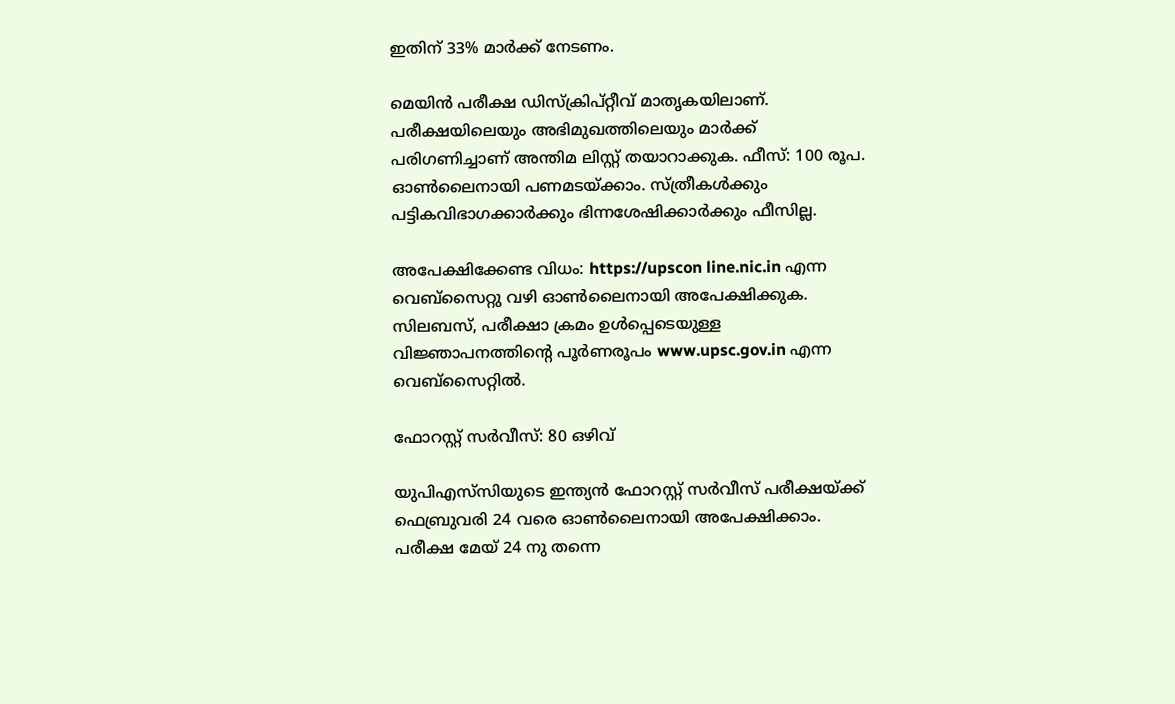ഇതിന് 33% മാർക്ക് നേടണം.

മെയിൻ പരീക്ഷ ഡിസ്ക്രിപ്റ്റീവ് മാതൃകയിലാണ്. പരീക്ഷയിലെയും അഭിമുഖത്തിലെയും മാർക്ക് പരിഗണിച്ചാണ് അന്തിമ ലിസ്റ്റ് തയാറാക്കുക. ഫീസ്: 100 രൂപ. ഓൺലൈനായി പണമടയ്ക്കാം. സ്ത്രീകൾക്കും പട്ടികവിഭാഗക്കാർക്കും ഭിന്നശേഷിക്കാർക്കും ഫീസില്ല.

അപേക്ഷിക്കേണ്ട വിധം: https://upscon line.nic.in എന്ന വെബ്സൈറ്റു വഴി ഓൺലൈനായി അപേക്ഷിക്കുക. സിലബസ്, പരീക്ഷാ ക്രമം ഉൾപ്പെടെയുള്ള വിജ്ഞാപനത്തിന്‍റെ പൂർണരൂപം www.upsc.gov.in എന്ന വെബ്സൈറ്റിൽ.

ഫോറസ്റ്റ് സർവീസ്: 80 ഒഴിവ്

യുപിഎസ്‌സിയുടെ ഇന്ത്യൻ ഫോറസ്റ്റ് സർവീസ് പരീക്ഷയ്ക്ക് ഫെബ്രുവരി 24 വരെ ഓൺലൈനായി അപേക്ഷിക്കാം. പരീക്ഷ മേയ് 24 നു തന്നെ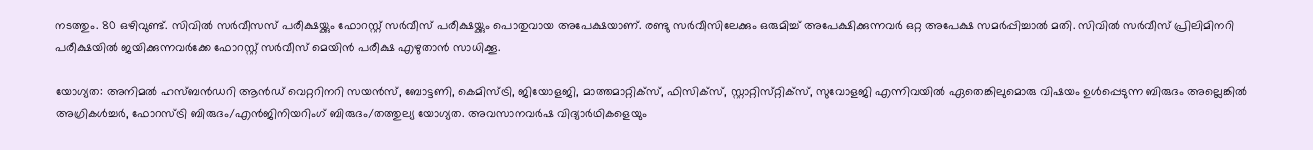നടത്തും. 80 ഒഴിവുണ്ട്. സിവിൽ സർവീസസ് പരീക്ഷയ്ക്കും ഫോറസ്റ്റ് സർവീസ് പരീക്ഷയ്ക്കും പൊതുവായ അപേക്ഷയാണ്. രണ്ടു സർവീസിലേക്കും ഒരുമിച്ച് അപേക്ഷിക്കുന്നവർ ഒറ്റ അപേക്ഷ സമർപ്പിച്ചാൽ മതി. സിവിൽ സർവീസ് പ്രിലിമിനറി പരീക്ഷയിൽ ജയിക്കുന്നവർക്കേ ഫോറസ്റ്റ് സർവീസ് മെയിൻ പരീക്ഷ എഴുതാൻ സാധിക്കൂ.

യോഗ്യത: അനിമൽ ഹസ്‌ബൻഡറി ആൻഡ് വെറ്ററിനറി സയൻസ്, ബോട്ടണി, കെമിസ്ട്രി, ജിയോളജി, മാത്തമാറ്റിക്സ്, ഫിസിക്സ്, സ്റ്റാറ്റിസ്‌റ്റിക്‌സ്, സുവോളജി എന്നിവയിൽ ഏതെങ്കിലുമൊരു വിഷയം ഉൾപ്പെടുന്ന ബിരുദം അല്ലെങ്കിൽ അഗ്രികൾച്ചർ, ഫോറസ്ട്രി ബിരുദം/എൻജിനിയറിംഗ് ബിരുദം/തത്തുല്യ യോഗ്യത. അവസാനവർഷ വിദ്യാർഥികളെയും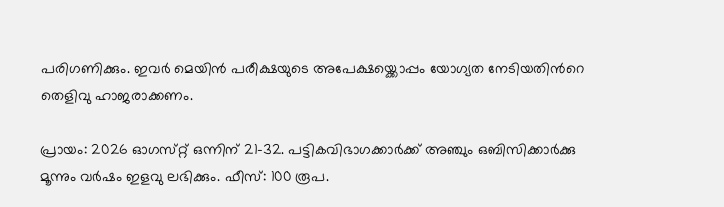പരിഗണിക്കും. ഇവർ മെയിൻ പരീക്ഷയുടെ അപേക്ഷയ്ക്കൊപ്പം യോഗ്യത നേടിയതിന്‍റെ തെളിവു ഹാജരാക്കണം.

പ്രായം: 2026 ഓഗസ്‌റ്റ് ഒന്നിന് 21-32. പട്ടികവിഭാഗക്കാർക്ക് അഞ്ചും ഒബിസിക്കാർക്കു മൂന്നും വർഷം ഇളവു ലഭിക്കും. ഫീസ്: 100 രൂപ.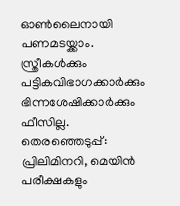ഓൺലൈനായി പണമടയ്ക്കാം. സ്ത്രീകൾക്കും പട്ടികവിഭാഗക്കാർക്കും ഭിന്നശേഷിക്കാർക്കും ഫീസില്ല. തെരഞ്ഞെടുപ്പ്: പ്രിലിമിനറി, മെയിൻ പരീക്ഷകളും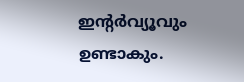ഇന്‍റർവ്യൂവും ഉണ്ടാകും.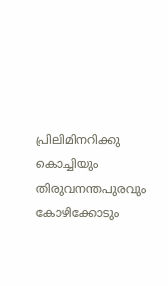പ്രിലിമിനറിക്കു കൊച്ചിയും തിരുവനന്തപുരവും കോഴിക്കോടും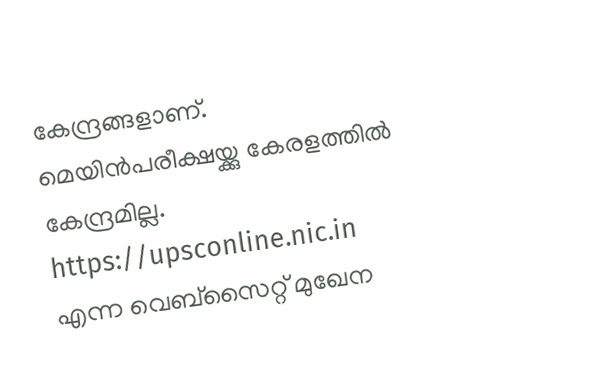കേന്ദ്രങ്ങളാണ്. മെയിൻപരീക്ഷയ്ക്കു കേരളത്തിൽ കേന്ദ്രമില്ല. https://upsconline.nic.in എന്ന വെബ്സൈറ്റ് മുഖേന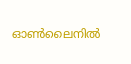ഓൺലൈനിൽ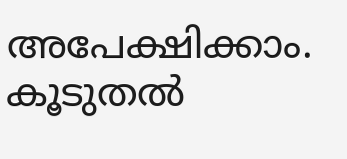അപേക്ഷിക്കാം. കൂടുതൽ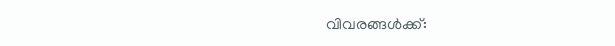വിവരങ്ങൾക്ക്: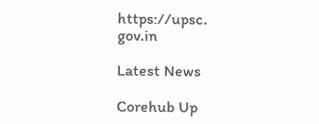https://upsc. gov.in

Latest News

Corehub Up